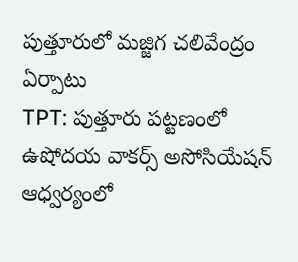పుత్తూరులో మజ్జిగ చలివేంద్రం ఏర్పాటు
TPT: పుత్తూరు పట్టణంలో ఉషోదయ వాకర్స్ అసోసియేషన్ ఆధ్వర్యంలో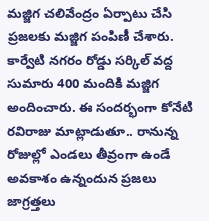మజ్జిగ చలివేంద్రం ఏర్పాటు చేసి ప్రజలకు మజ్జిగ పంపిణీ చేశారు. కార్వేటి నగరం రోడ్డు సర్కిల్ వద్ద సుమారు 400 మందికి మజ్జిగ అందించారు. ఈ సందర్భంగా కోనేటి రవిరాజు మాట్లాడుతూ.. రానున్న రోజుల్లో ఎండలు తీవ్రంగా ఉండే అవకాశం ఉన్నందున ప్రజలు జాగ్రత్తలు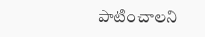పాటించాలని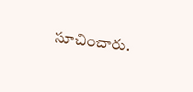సూచించారు.